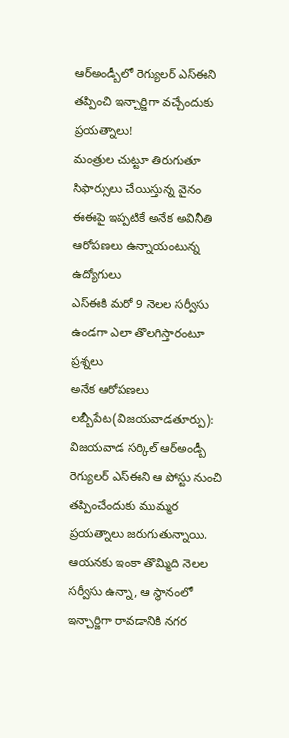ఆర్అండ్బీలో రెగ్యులర్ ఎస్ఈని
తప్పించి ఇన్చార్జిగా వచ్చేందుకు ప్రయత్నాలు!
మంత్రుల చుట్టూ తిరుగుతూ
సిఫార్సులు చేయిస్తున్న వైనం
ఈఈపై ఇప్పటికే అనేక అవినీతి ఆరోపణలు ఉన్నాయంటున్న ఉద్యోగులు
ఎస్ఈకి మరో 9 నెలల సర్వీసు ఉండగా ఎలా తొలగిస్తారంటూ ప్రశ్నలు
అనేక ఆరోపణలు
లబ్బీపేట(విజయవాడతూర్పు): విజయవాడ సర్కిల్ ఆర్అండ్బీ రెగ్యులర్ ఎస్ఈని ఆ పోస్టు నుంచి తప్పించేందుకు ముమ్మర ప్రయత్నాలు జరుగుతున్నాయి. ఆయనకు ఇంకా తొమ్మిది నెలల సర్వీసు ఉన్నా, ఆ స్థానంలో ఇన్చార్జిగా రావడానికి నగర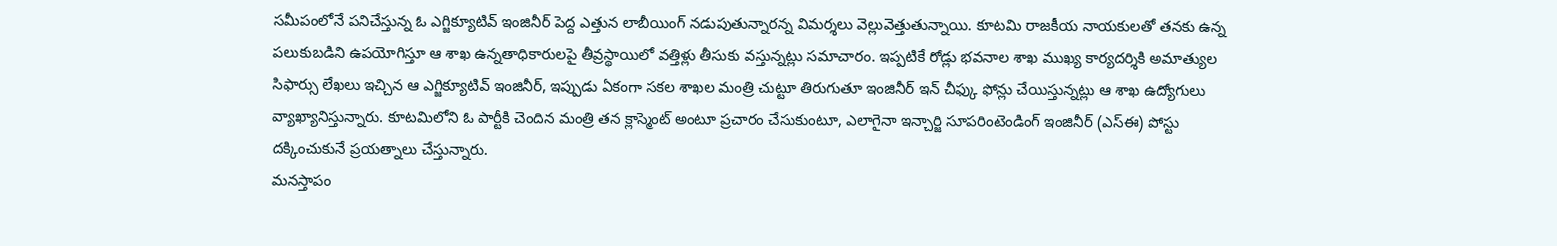సమీపంలోనే పనిచేస్తున్న ఓ ఎగ్జిక్యూటివ్ ఇంజినీర్ పెద్ద ఎత్తున లాబీయింగ్ నడుపుతున్నారన్న విమర్శలు వెల్లువెత్తుతున్నాయి. కూటమి రాజకీయ నాయకులతో తనకు ఉన్న పలుకుబడిని ఉపయోగిస్తూ ఆ శాఖ ఉన్నతాధికారులపై తీవ్రస్థాయిలో వత్తిళ్లు తీసుకు వస్తున్నట్లు సమాచారం. ఇప్పటికే రోడ్లు భవనాల శాఖ ముఖ్య కార్యదర్శికి అమాత్యుల సిఫార్సు లేఖలు ఇచ్చిన ఆ ఎగ్జిక్యూటివ్ ఇంజినీర్, ఇప్పుడు ఏకంగా సకల శాఖల మంత్రి చుట్టూ తిరుగుతూ ఇంజినీర్ ఇన్ చీఫ్కు ఫోన్లు చేయిస్తున్నట్లు ఆ శాఖ ఉద్యోగులు వ్యాఖ్యానిస్తున్నారు. కూటమిలోని ఓ పార్టీకి చెందిన మంత్రి తన క్లాస్మెంట్ అంటూ ప్రచారం చేసుకుంటూ, ఎలాగైనా ఇన్చార్జి సూపరింటెండింగ్ ఇంజినీర్ (ఎస్ఈ) పోస్టు దక్కించుకునే ప్రయత్నాలు చేస్తున్నారు.
మనస్తాపం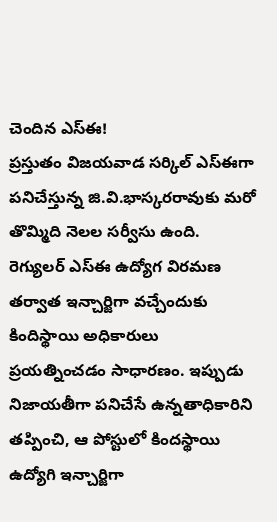చెందిన ఎస్ఈ!
ప్రస్తుతం విజయవాడ సర్కిల్ ఎస్ఈగా పనిచేస్తున్న జి.వి.భాస్కరరావుకు మరో తొమ్మిది నెలల సర్వీసు ఉంది. రెగ్యులర్ ఎస్ఈ ఉద్యోగ విరమణ తర్వాత ఇన్చార్జిగా వచ్చేందుకు కిందిస్థాయి అధికారులు ప్రయత్నించడం సాధారణం. ఇప్పుడు నిజాయతీగా పనిచేసే ఉన్నతాధికారిని తప్పించి, ఆ పోస్టులో కిందస్థాయి ఉద్యోగి ఇన్చార్జిగా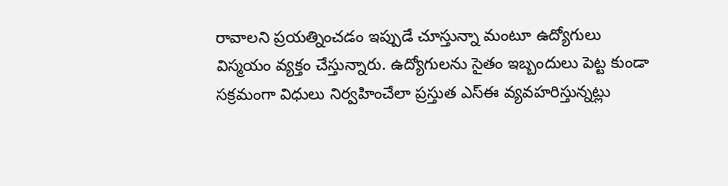రావాలని ప్రయత్నించడం ఇప్పుడే చూస్తున్నా మంటూ ఉద్యోగులు విస్మయం వ్యక్తం చేస్తున్నారు. ఉద్యోగులను సైతం ఇబ్బందులు పెట్ట కుండా సక్రమంగా విధులు నిర్వహించేలా ప్రస్తుత ఎస్ఈ వ్యవహరిస్తున్నట్లు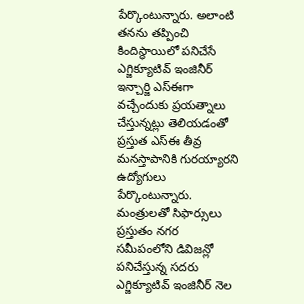పేర్కొంటున్నారు. అలాంటి తనను తప్పించి కిందిస్థాయిలో పనిచేసే ఎగ్జిక్యూటివ్ ఇంజినీర్ ఇన్చార్జి ఎస్ఈగా వచ్చేందుకు ప్రయత్నాలు చేస్తున్నట్లు తెలియడంతో ప్రస్తుత ఎస్ఈ తీవ్ర మనస్తాపానికి గురయ్యారని ఉద్యోగులు పేర్కొంటున్నారు.
మంత్రులతో సిఫార్సులు
ప్రస్తుతం నగర సమీపంలోని డివిజన్లో పనిచేస్తున్న సదరు ఎగ్జిక్యూటివ్ ఇంజినీర్ నెల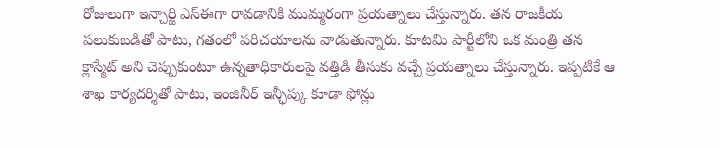రోజులుగా ఇన్చార్జి ఎస్ఈగా రావడానికి ముమ్మరంగా ప్రయత్నాలు చేస్తున్నారు. తన రాజకీయ పలుకుబడితో పాటు, గతంలో పరిచయాలను వాడుతున్నారు. కూటమి పార్టీలోని ఒక మంత్రి తన క్లాస్మేట్ అని చెప్పుకుంటూ ఉన్నతాధికారులపై వత్తిడి తీసుకు వచ్చే ప్రయత్నాలు చేస్తున్నారు. ఇప్పటికే ఆ శాఖ కార్యదర్శితో పాటు, ఇంజినీర్ ఇన్ఛీప్కు కూడా ఫోన్లు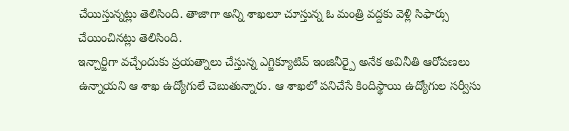చేయిస్తున్నట్లు తెలిసింది. తాజాగా అన్ని శాఖలూ చూస్తున్న ఓ మంత్రి వద్దకు వెళ్లి సిఫార్సు చేయించినట్లు తెలిసింది.
ఇన్చార్జిగా వచ్చేందుకు ప్రయత్నాలు చేస్తున్న ఎగ్జిక్యూటివ్ ఇంజినీర్పై అనేక అవినీతి ఆరోపణలు ఉన్నాయని ఆ శాఖ ఉద్యోగులే చెబుతున్నారు. ఆ శాఖలో పనిచేసే కిందిస్థాయి ఉద్యోగుల సర్వీసు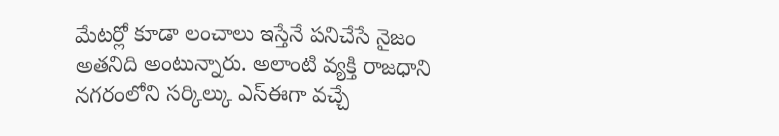మేటర్లో కూడా లంచాలు ఇస్తేనే పనిచేసే నైజం అతనిది అంటున్నారు. అలాంటి వ్యక్తి రాజధాని నగరంలోని సర్కిల్కు ఎస్ఈగా వచ్చే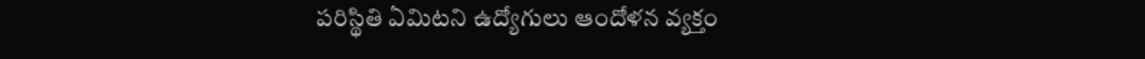పరిస్థితి ఏమిటని ఉద్యోగులు ఆందోళన వ్యక్తం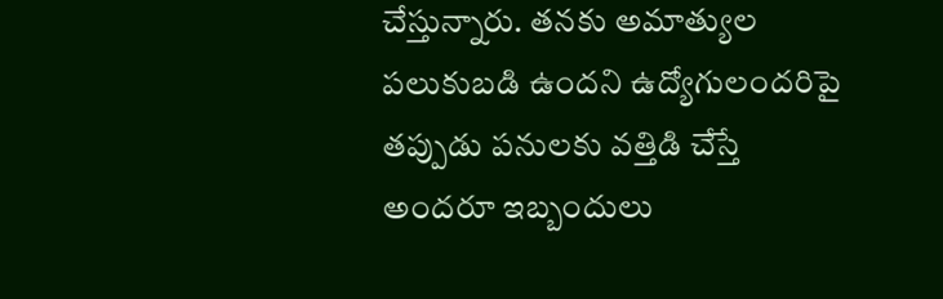చేస్తున్నారు. తనకు అమాత్యుల పలుకుబడి ఉందని ఉద్యోగులందరిపై తప్పుడు పనులకు వత్తిడి చేస్తే అందరూ ఇబ్బందులు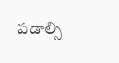పడాల్సి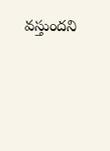వస్తుందని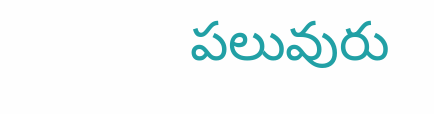పలువురు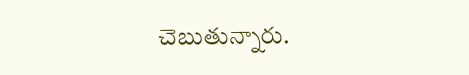చెబుతున్నారు.